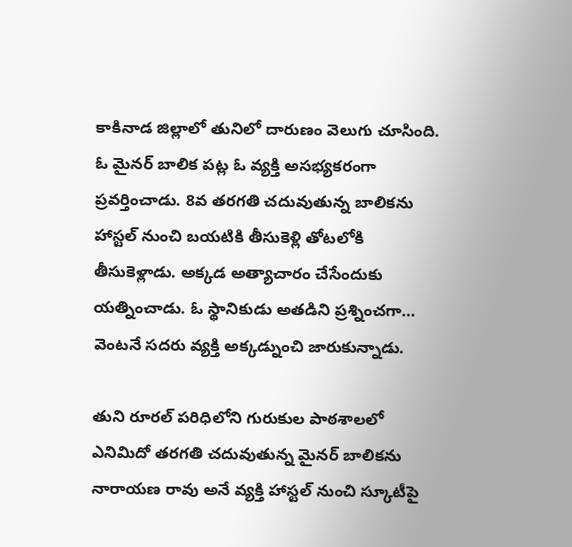కాకినాడ జిల్లాలో తునిలో దారుణం వెలుగు చూసింది. ఓ మైనర్ బాలిక పట్ల ఓ వ్యక్తి అసభ్యకరంగా ప్రవర్తించాడు. 8వ తరగతి చదువుతున్న బాలికను హాస్టల్ నుంచి బయటికి తీసుకెళ్లి తోటలోకి తీసుకెళ్లాడు. అక్కడ అత్యాచారం చేసేందుకు యత్నించాడు. ఓ స్థానికుడు అతడిని ప్రశ్నించగా… వెంటనే సదరు వ్యక్తి అక్కడ్నుంచి జారుకున్నాడు.

తుని రూరల్ పరిధిలోని గురుకుల పాఠశాలలో ఎనిమిదో తరగతి చదువుతున్న మైనర్ బాలికను నారాయణ రావు అనే వ్యక్తి హాస్టల్ నుంచి స్కూటీపై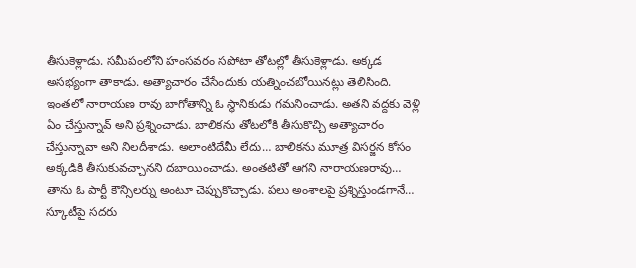తీసుకెళ్లాడు. సమీపంలోని హంసవరం సపోటా తోటల్లో తీసుకెళ్లాడు. అక్కడ అసభ్యంగా తాకాడు. అత్యాచారం చేసేందుకు యత్నించబోయినట్లు తెలిసింది.
ఇంతలో నారాయణ రావు బాగోతాన్ని ఓ స్థానికుడు గమనించాడు. అతని వద్దకు వెళ్లి ఏం చేస్తున్నావ్ అని ప్రశ్నించాడు. బాలికను తోటలోకి తీసుకొచ్చి అత్యాచారం చేస్తున్నావా అని నిలదీశాడు. అలాంటిదేమీ లేదు… బాలికను మూత్ర విసర్జన కోసం అక్కడికి తీసుకువచ్చానని దబాయించాడు. అంతటితో ఆగని నారాయణరావు… తాను ఓ పార్టీ కౌన్సిలర్ను అంటూ చెప్పుకొచ్చాడు. పలు అంశాలపై ప్రశ్నిస్తుండగానే… స్కూటీపై సదరు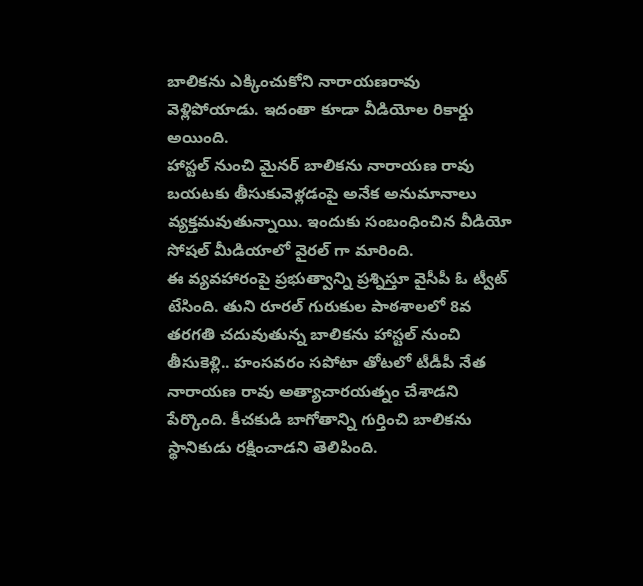బాలికను ఎక్కించుకోని నారాయణరావు వెళ్లిపోయాడు. ఇదంతా కూడా వీడియోల రికార్డు అయింది.
హాస్టల్ నుంచి మైనర్ బాలికను నారాయణ రావు బయటకు తీసుకువెళ్లడంపై అనేక అనుమానాలు వ్యక్తమవుతున్నాయి. ఇందుకు సంబంధించిన వీడియో సోషల్ మీడియాలో వైరల్ గా మారింది.
ఈ వ్యవహారంపై ప్రభుత్వాన్ని ప్రశ్నిస్తూ వైసీపీ ఓ ట్వీట్ టేసింది. తుని రూరల్ గురుకుల పాఠశాలలో 8వ తరగతి చదువుతున్న బాలికను హాస్టల్ నుంచి తీసుకెళ్లి.. హంసవరం సపోటా తోటలో టీడీపీ నేత నారాయణ రావు అత్యాచారయత్నం చేశాడని పేర్కొంది. కీచకుడి బాగోతాన్ని గుర్తించి బాలికను స్థానికుడు రక్షించాడని తెలిపింది.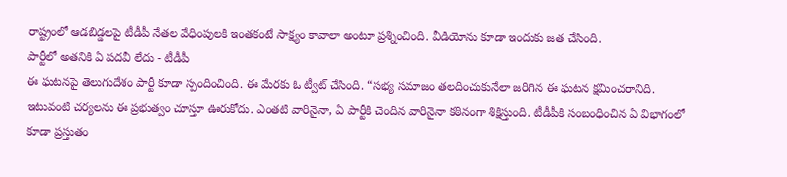రాష్ట్రంలో ఆడబిడ్డలపై టీడీపీ నేతల వేధింపులకి ఇంతకంటే సాక్ష్యం కావాలా అంటూ ప్రశ్నించింది. వీడియోను కూడా ఇందుకు జత చేసింది.
పార్టీలో అతనికి ఏ పదవీ లేదు - టీడీపీ
ఈ ఘటనపై తెలుగుదేశం పార్టీ కూడా స్పందించింది. ఈ మేరకు ఓ ట్వీట్ చేసింది. “సభ్య సమాజం తలదించుకునేలా జరిగిన ఈ ఘటన క్షమించరానిది. ఇటువంటి చర్యలను ఈ ప్రభుత్వం చూస్తూ ఊరుకోదు. ఎంతటి వారినైనా, ఏ పార్టీకి చెందిన వారినైనా కఠినంగా శిక్షిస్తుంది. టీడీపీకి సంబంధించిన ఏ విభాగంలో కూడా ప్రస్తుతం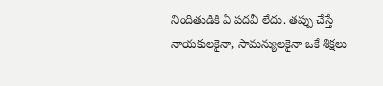నిందితుడికి ఏ పదవీ లేదు. తప్పు చేస్తే నాయకులకైనా, సామన్యులకైనా ఒకే శిక్షలు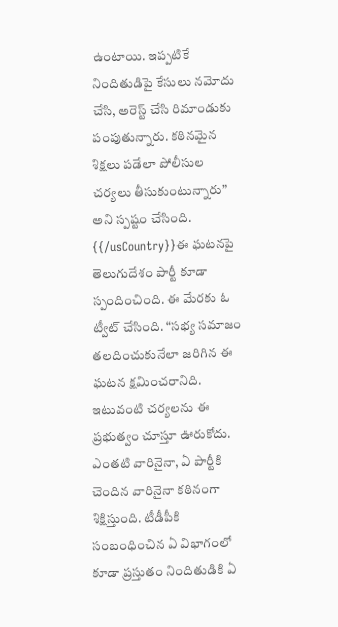ఉంటాయి. ఇప్పటికే నిందితుడిపై కేసులు నమోదు చేసి, అరెస్ట్ చేసి రిమాండుకు పంపుతున్నారు. కఠినమైన శిక్షలు పడేలా పోలీసుల చర్యలు తీసుకుంటున్నారు” అని స్పష్టం చేసింది.
{{/usCountry}}ఈ ఘటనపై తెలుగుదేశం పార్టీ కూడా స్పందించింది. ఈ మేరకు ఓ ట్వీట్ చేసింది. “సభ్య సమాజం తలదించుకునేలా జరిగిన ఈ ఘటన క్షమించరానిది. ఇటువంటి చర్యలను ఈ ప్రభుత్వం చూస్తూ ఊరుకోదు. ఎంతటి వారినైనా, ఏ పార్టీకి చెందిన వారినైనా కఠినంగా శిక్షిస్తుంది. టీడీపీకి సంబంధించిన ఏ విభాగంలో కూడా ప్రస్తుతం నిందితుడికి ఏ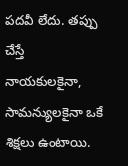పదవీ లేదు. తప్పు చేస్తే నాయకులకైనా, సామన్యులకైనా ఒకే శిక్షలు ఉంటాయి.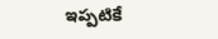ఇప్పటికే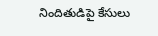నిందితుడిపై కేసులు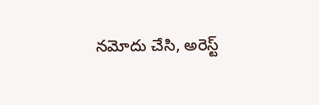నమోదు చేసి, అరెస్ట్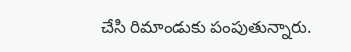చేసి రిమాండుకు పంపుతున్నారు.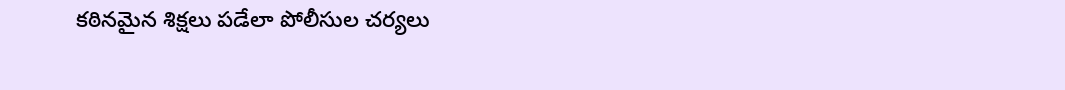కఠినమైన శిక్షలు పడేలా పోలీసుల చర్యలు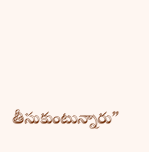తీసుకుంటున్నారు”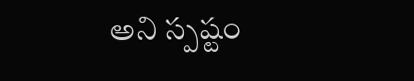అని స్పష్టం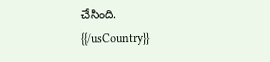చేసింది.
{{/usCountry}}